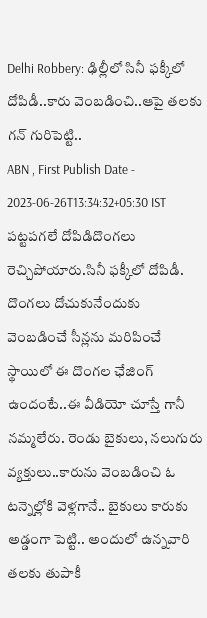Delhi Robbery: ఢిల్లీలో సినీ ఫక్కీలో దోపిడీ..కారు వెంబడించి..ఆపై తలకు గన్ గురిపెట్టి..
ABN , First Publish Date - 2023-06-26T13:34:32+05:30 IST
పట్టపగలే దోపిడిదొంగలు రెచ్చిపోయారు.సినీ ఫక్కీలో దోపిడీ. దొంగలు దోచుకునేందుకు వెంబడించే సీన్లను మరిపించే స్థాయిలో ఈ దొంగల ఛేజింగ్ ఉందంటే..ఈ వీడియో చూస్తే గానీ నమ్మలేరు. రెండు బైకులు, నలుగురు వ్యక్తులు..కారును వెంబడించి ఓ టన్నెల్లోకి వెళ్లగానే.. బైకులు కారుకు అడ్డంగా పెట్టి.. అందులో ఉన్నవారి తలకు తుపాకీ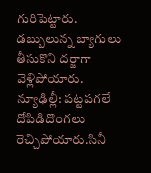గురిపెట్టారు. డబ్బులున్న బ్యాగులు తీసుకొని దర్జాగా వెళ్లిపోయారు.
న్యూఢిల్లీ: పట్టపగలే దోపిడిదొంగలు రెచ్చిపోయారు.సినీ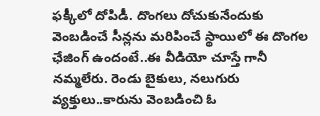ఫక్కీలో దోపిడీ. దొంగలు దోచుకునేందుకు వెంబడించే సీన్లను మరిపించే స్థాయిలో ఈ దొంగల ఛేజింగ్ ఉందంటే..ఈ వీడియో చూస్తే గానీ నమ్మలేరు. రెండు బైకులు, నలుగురు వ్యక్తులు..కారును వెంబడించి ఓ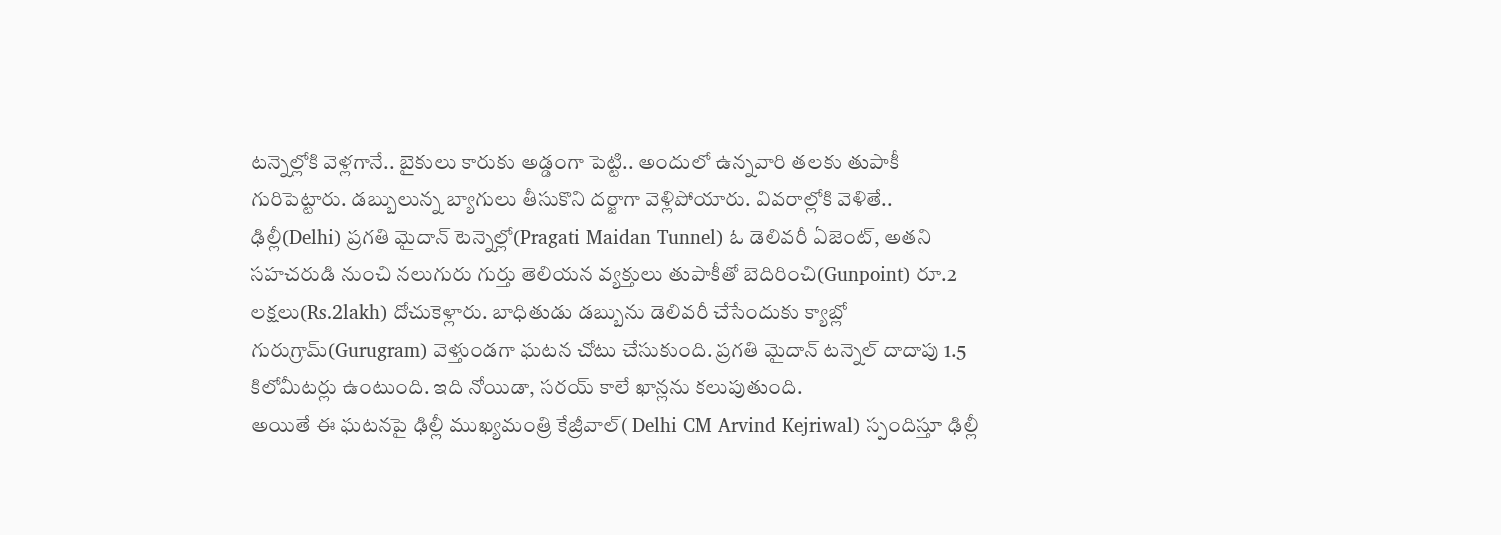టన్నెల్లోకి వెళ్లగానే.. బైకులు కారుకు అడ్డంగా పెట్టి.. అందులో ఉన్నవారి తలకు తుపాకీ గురిపెట్టారు. డబ్బులున్న బ్యాగులు తీసుకొని దర్జాగా వెళ్లిపోయారు. వివరాల్లోకి వెళితే..
ఢిల్లీ(Delhi) ప్రగతి మైదాన్ టెన్నెల్లో(Pragati Maidan Tunnel) ఓ డెలివరీ ఏజెంట్, అతని సహచరుడి నుంచి నలుగురు గుర్తు తెలియన వ్యక్తులు తుపాకీతో బెదిరించి(Gunpoint) రూ.2 లక్షలు(Rs.2lakh) దోచుకెళ్లారు. బాధితుడు డబ్బును డెలివరీ చేసేందుకు క్యాబ్లో గురుగ్రామ్(Gurugram) వెళ్తుండగా ఘటన చోటు చేసుకుంది. ప్రగతి మైదాన్ టన్నెల్ దాదాపు 1.5 కిలోమీటర్లు ఉంటుంది. ఇది నోయిడా, సరయ్ కాలే ఖాన్లను కలుపుతుంది.
అయితే ఈ ఘటనపై ఢిల్లీ ముఖ్యమంత్రి కేజ్రీవాల్( Delhi CM Arvind Kejriwal) స్పందిస్తూ ఢిల్లీ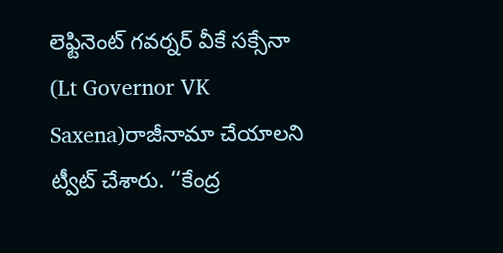లెఫ్టినెంట్ గవర్నర్ వీకే సక్సేనా (Lt Governor VK Saxena)రాజీనామా చేయాలని ట్వీట్ చేశారు. ‘‘కేంద్ర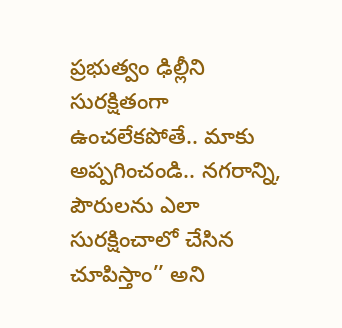ప్రభుత్వం ఢిల్లీని సురక్షితంగా ఉంచలేకపోతే.. మాకు అప్పగించండి.. నగరాన్ని, పౌరులను ఎలా సురక్షించాలో చేసిన చూపిస్తాం’’ అని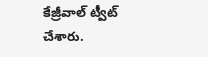కేజ్రీవాల్ ట్వీట్ చేశారు.